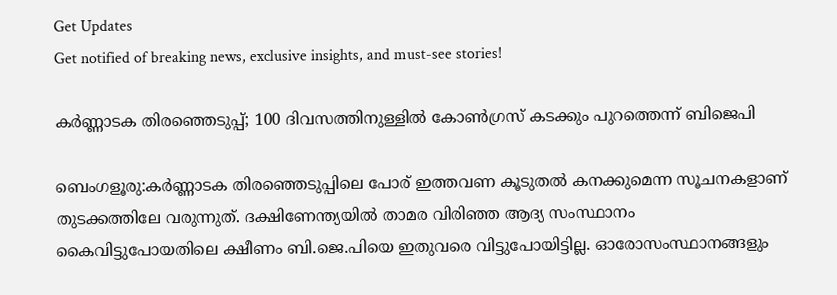Get Updates
Get notified of breaking news, exclusive insights, and must-see stories!

കർണ്ണാടക തിരഞ്ഞെടുപ്പ്; 100 ദിവസത്തിനുള്ളില്‍ കോണ്‍ഗ്രസ് കടക്കും പുറത്തെന്ന് ബിജെപി

ബെംഗളൂരു:കർണ്ണാടക തിരഞ്ഞെടുപ്പിലെ പോര് ഇത്തവണ കൂടുതൽ കനക്കുമെന്ന സൂചനകളാണ് തുടക്കത്തിലേ വരുന്നുത്. ദക്ഷിണേന്ത്യയിൽ താമര വിരിഞ്ഞ ആദ്യ സംസ്ഥാനം കൈവിട്ടുപോയതിലെ ക്ഷീണം ബി.ജെ.പിയെ ഇതുവരെ വിട്ടുപോയിട്ടില്ല. ഓരോസംസ്ഥാനങ്ങളും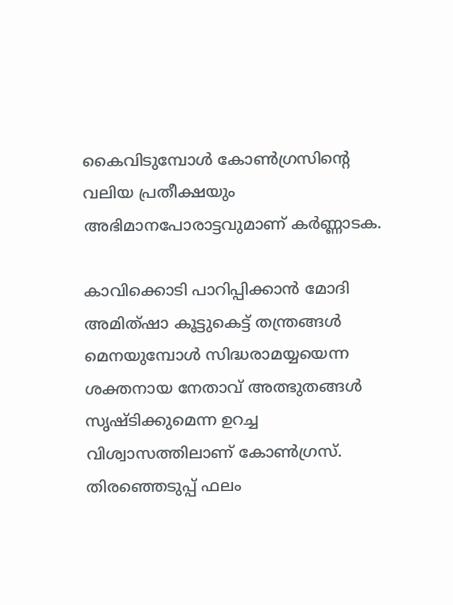കൈവിടുമ്പോൾ കോൺഗ്രസിന്റെ വലിയ പ്രതീക്ഷയും അഭിമാനപോരാട്ടവുമാണ് കർണ്ണാടക.

കാവിക്കൊടി പാറിപ്പിക്കാൻ മോദി അമിത്ഷാ കൂട്ടുകെട്ട് തന്ത്രങ്ങൾ മെനയുമ്പോൾ സിദ്ധരാമയ്യയെന്ന ശക്തനായ നേതാവ് അത്ഭുതങ്ങൾ സൃഷ്ടിക്കുമെന്ന ഉറച്ച വിശ്വാസത്തിലാണ് കോൺഗ്രസ്. തിരഞ്ഞെടുപ്പ് ഫലം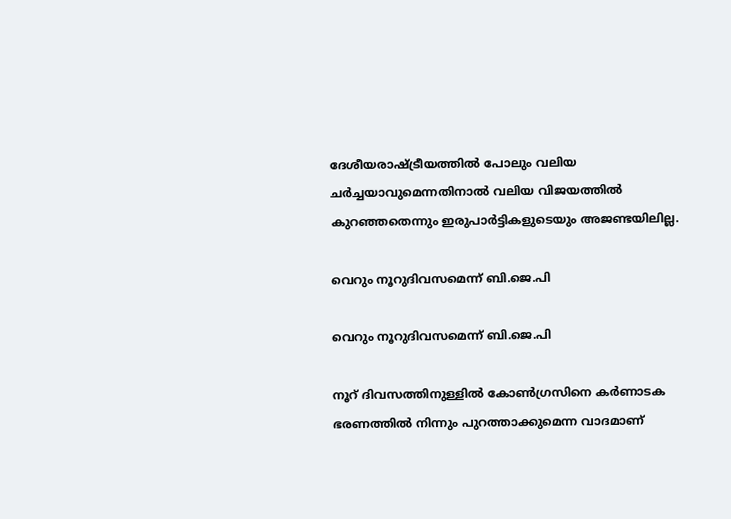ദേശീയരാഷ്ട്രീയത്തിൽ പോലും വലിയ ചർച്ചയാവുമെന്നതിനാൽ വലിയ വിജയത്തിൽ കുറഞ്ഞതെന്നും ഇരുപാർട്ടികളുടെയും അജണ്ടയിലില്ല.

വെറും നൂറുദിവസമെന്ന് ബി.ജെ.പി

വെറും നൂറുദിവസമെന്ന് ബി.ജെ.പി

നൂറ് ദിവസത്തിനുള്ളിൽ കോൺഗ്രസിനെ കർണാടക ഭരണത്തിൽ നിന്നും പുറത്താക്കുമെന്ന വാദമാണ്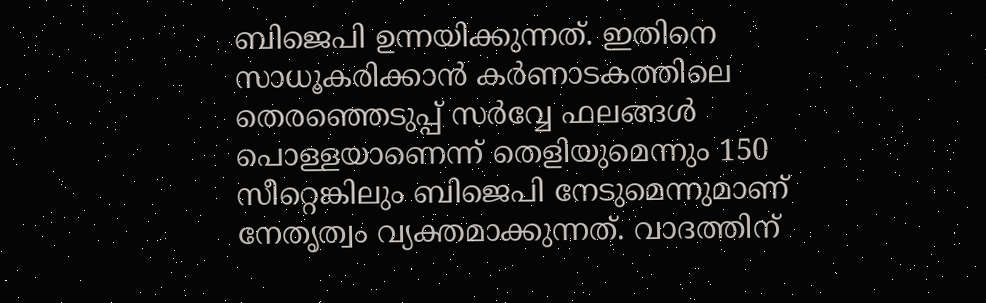ബിജെപി ഉന്നയിക്കുന്നത്. ഇതിനെ സാധൂകരിക്കാൻ കർണാടകത്തിലെ തെരഞ്ഞെടുപ്പ് സർവ്വേ ഫലങ്ങൾ പൊള്ളയാണെന്ന് തെളിയുമെന്നും 150 സീറ്റെങ്കിലും ബിജെപി നേടുമെന്നുമാണ് നേതൃത്വം വ്യക്തമാക്കുന്നത്. വാദത്തിന്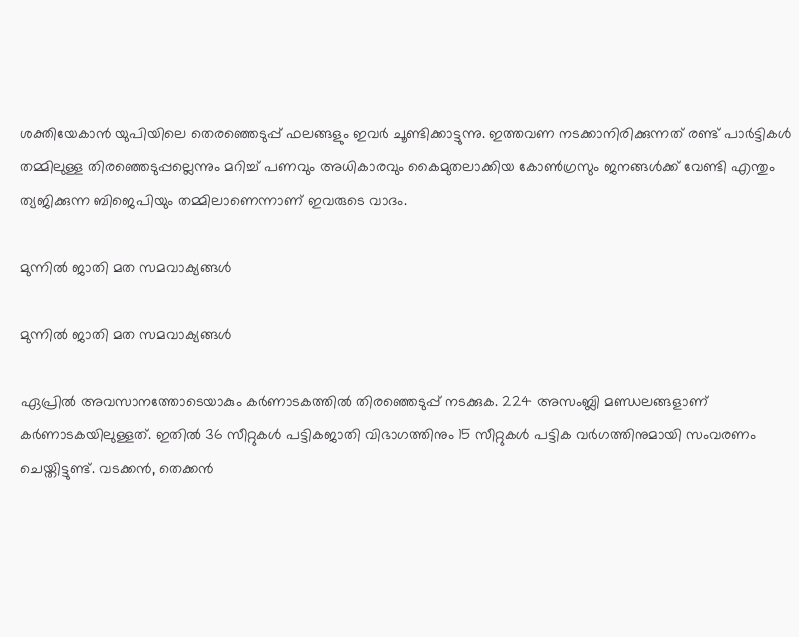ശക്തിയേകാൻ യുപിയിലെ തെരഞ്ഞെടുപ്പ് ഫലങ്ങളും ഇവർ ചൂണ്ടിക്കാട്ടുന്നു. ഇത്തവണ നടക്കാനിരിക്കുന്നത് രണ്ട് പാർട്ടികൾ തമ്മിലുള്ള തിരഞ്ഞെടുപ്പല്ലെന്നും മറിച്ച് പണവും അധികാരവും കൈമുതലാക്കിയ കോൺഗ്രസും ജനങ്ങൾക്ക് വേണ്ടി എന്തും ത്യജിക്കുന്ന ബിജെപിയും തമ്മിലാണെന്നാണ് ഇവരുടെ വാദം.

മുന്നിൽ ജാതി മത സമവാക്യങ്ങൾ

മുന്നിൽ ജാതി മത സമവാക്യങ്ങൾ

ഏപ്രിൽ അവസാനത്തോടെയാകും കർണാടകത്തിൽ തിരഞ്ഞെടുപ്പ് നടക്കുക. 224 അസംബ്ലി മണ്ഡലങ്ങളാണ് കർണാടകയിലുള്ളത്. ഇതിൽ 36 സീറ്റുകൾ പട്ടികജാതി വിഭാഗത്തിനും 15 സീറ്റുകൾ പട്ടിക വർഗത്തിനുമായി സംവരണം ചെയ്തിട്ടുണ്ട്. വടക്കൻ, തെക്കൻ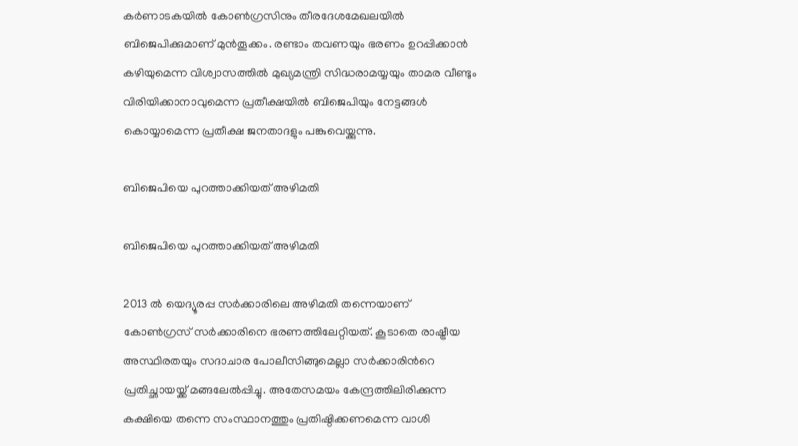കർണാടകയിൽ കോൺഗ്രസിനും തീരദേശമേഖലയിൽ ബിജെപിക്കുമാണ് മുൻതൂക്കം. രണ്ടാം തവണയും ഭരണം ഉറപ്പിക്കാൻ കഴിയുമെന്ന വിശ്വാസത്തിൽ മുഖ്യമന്ത്രി സിദ്ധരാമയ്യയും താമര വീണ്ടും വിരിയിക്കാനാവുമെന്ന പ്രതീക്ഷയിൽ ബിജെപിയും നേട്ടങ്ങൾ കൊയ്യാമെന്ന പ്രതീക്ഷ ജനതാദളും പങ്കുവെയ്ക്കുന്നു.

ബിജെപിയെ പുറത്താക്കിയത് അഴിമതി

ബിജെപിയെ പുറത്താക്കിയത് അഴിമതി

2013 ല്‍ യെദ്യൂരപ്പ സര്‍ക്കാരിലെ അഴിമതി തന്നെയാണ് കോണ്‍ഗ്രസ് സര്‍ക്കാരിനെ ഭരണത്തിലേറ്റിയത്. കൂടാതെ രാഷ്ട്രീയ അസ്ഥിരതയും സദാചാര പോലീസിങ്ങുമെല്ലാ സര്‍ക്കാരിന്‍റെ പ്രതിച്ഛായയ്ക്ക് മങ്ങലേല്‍പ്പിച്ചു. അതേസമയം കേന്ദ്രത്തിലിരിക്കുന്ന കക്ഷിയെ തന്നെ സംസ്ഥാനത്തും പ്രതിഷ്ഠിക്കണമെന്ന വാശി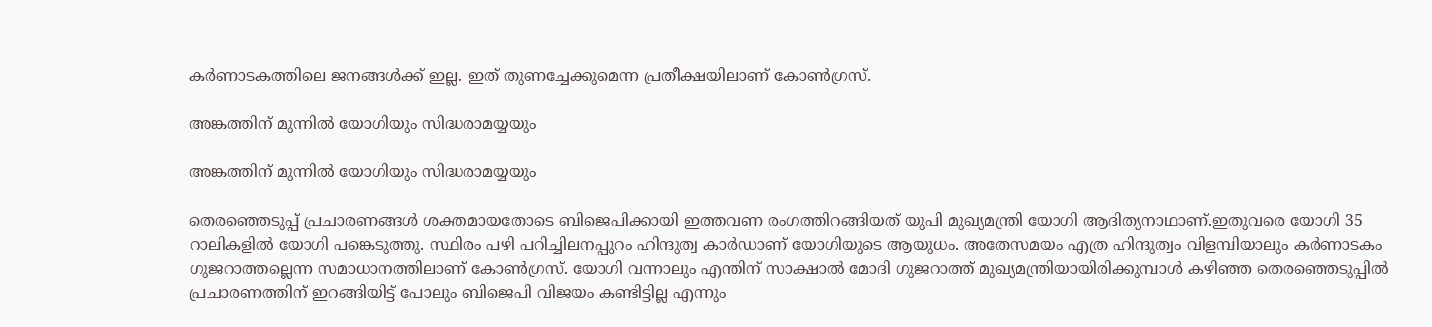കര്‍ണാടകത്തിലെ ജനങ്ങള്‍ക്ക് ഇല്ല. ഇത് തുണച്ചേക്കുമെന്ന പ്രതീക്ഷയിലാണ് കോണ്‍ഗ്രസ്.

അങ്കത്തിന് മുന്നില്‍ യോഗിയും സിദ്ധരാമയ്യയും

അങ്കത്തിന് മുന്നില്‍ യോഗിയും സിദ്ധരാമയ്യയും

തെരഞ്ഞെടുപ്പ് പ്രചാരണങ്ങള്‍ ശക്തമായതോടെ ബിജെപിക്കായി ഇത്തവണ രംഗത്തിറങ്ങിയത് യുപി മുഖ്യമന്ത്രി യോഗി ആദിത്യനാഥാണ്.ഇതുവരെ യോഗി 35 റാലികളില്‍ യോഗി പങ്കെടുത്തു. സ്ഥിരം പഴി പറിച്ചിലനപ്പുറം ഹിന്ദുത്വ കാര്‍ഡാണ് യോഗിയുടെ ആയുധം. അതേസമയം എത്ര ഹിന്ദുത്വം വിളമ്പിയാലും കര്‍ണാടകം ഗുജറാത്തല്ലെന്ന സമാധാനത്തിലാണ് കോണ്‍ഗ്രസ്. യോഗി വന്നാലും എന്തിന് സാക്ഷാല്‍ മോദി ഗുജറാത്ത് മുഖ്യമന്ത്രിയായിരിക്കുമ്പാള്‍ കഴിഞ്ഞ തെരഞ്ഞെടുപ്പില്‍ പ്രചാരണത്തിന് ഇറങ്ങിയിട്ട് പോലും ബിജെപി വിജയം കണ്ടിട്ടില്ല എന്നും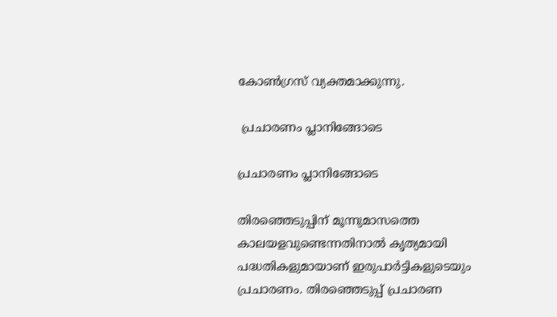കോണ്‍ഗ്രസ് വ്യക്തമാക്കുന്നു.

 പ്രചാരണം പ്ലാനിങ്ങോടെ

പ്രചാരണം പ്ലാനിങ്ങോടെ

തിരഞ്ഞെടുപ്പിന് മൂന്നുമാസത്തെ കാലയളവുണ്ടെന്നതിനാൽ കൃത്യമായി പദ്ധതികളുമായാണ് ഇരുപാർട്ടികളുടെയും പ്രചാരണം. തിരഞ്ഞെടുപ്പ് പ്രചാരണ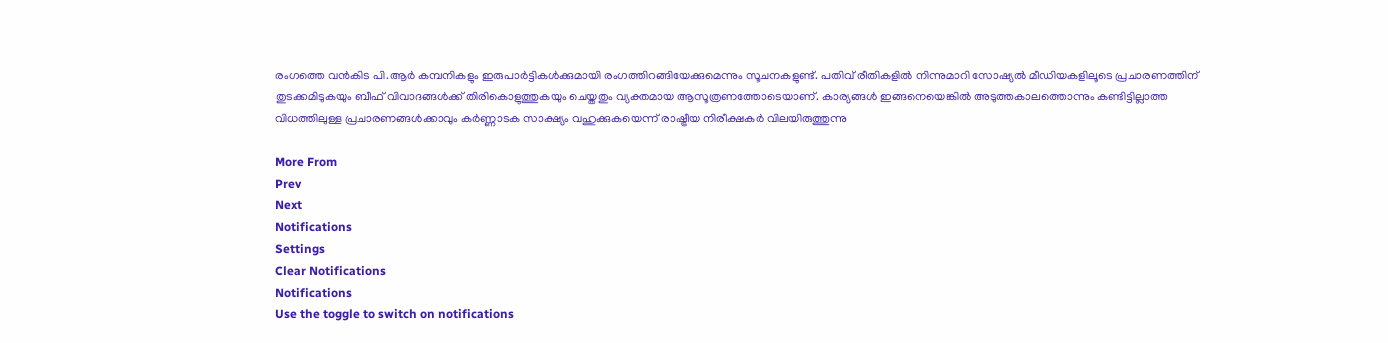രംഗത്തെ വൻകിട പി.ആർ കമ്പനികളും ഇരുപാർട്ടികൾക്കുമായി രംഗത്തിറങ്ങിയേക്കുമെന്നും സൂചനകളുണ്ട്. പതിവ് രീതികളിൽ നിന്നുമാറി സോഷ്യൽ മീഡിയകളിലൂടെ പ്രചാരണത്തിന് തുടക്കമിടുകയും ബീഫ് വിവാദങ്ങൾക്ക് തിരികൊളുത്തുകയും ചെയ്തതും വ്യക്തമായ ആസൂത്രണത്തോടെയാണ്. കാര്യങ്ങൾ ഇങ്ങനെയെങ്കിൽ അടുത്തകാലത്തൊന്നും കണ്ടിട്ടില്ലാത്ത വിധത്തിലുള്ള പ്രചാരണങ്ങൾക്കാവും കർണ്ണാടക സാക്ഷ്യം വഹുക്കുകയെന്ന് രാഷ്ട്രീയ നിരീക്ഷകർ വിലയിരുത്തുന്നു

More From
Prev
Next
Notifications
Settings
Clear Notifications
Notifications
Use the toggle to switch on notifications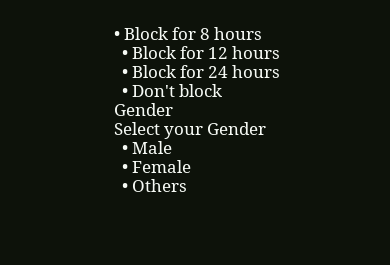• Block for 8 hours
  • Block for 12 hours
  • Block for 24 hours
  • Don't block
Gender
Select your Gender
  • Male
  • Female
  • Others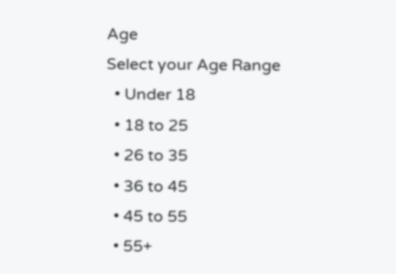Age
Select your Age Range
  • Under 18
  • 18 to 25
  • 26 to 35
  • 36 to 45
  • 45 to 55
  • 55+